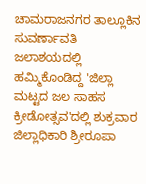ಚಾಮರಾಜನಗರ ತಾಲ್ಲೂಕಿನ ಸುವರ್ಣಾವತಿ ಜಲಾಶಯದಲ್ಲಿ ಹಮ್ಮಿಕೊಂಡಿದ್ದ 'ಜಿಲ್ಲಾ ಮಟ್ಟದ ಜಲ ಸಾಹಸ ಕ್ರೀಡೋತ್ಸವ'ದಲ್ಲಿ ಶುಕ್ರವಾರ ಜಿಲ್ಲಾಧಿಕಾರಿ ಶ್ರೀರೂಪಾ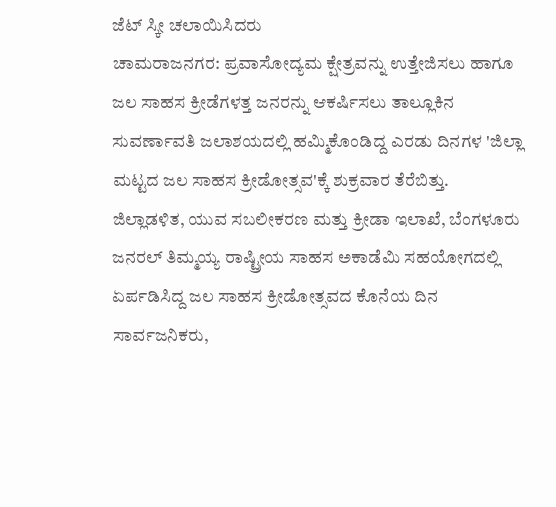ಜೆಟ್ ಸ್ಕೀ ಚಲಾಯಿಸಿದರು
ಚಾಮರಾಜನಗರ: ಪ್ರವಾಸೋದ್ಯಮ ಕ್ಷೇತ್ರವನ್ನು ಉತ್ತೇಜಿಸಲು ಹಾಗೂ ಜಲ ಸಾಹಸ ಕ್ರೀಡೆಗಳತ್ತ ಜನರನ್ನು ಆಕರ್ಷಿಸಲು ತಾಲ್ಲೂಕಿನ ಸುವರ್ಣಾವತಿ ಜಲಾಶಯದಲ್ಲಿ ಹಮ್ಮಿಕೊಂಡಿದ್ದ ಎರಡು ದಿನಗಳ 'ಜಿಲ್ಲಾ ಮಟ್ಟದ ಜಲ ಸಾಹಸ ಕ್ರೀಡೋತ್ಸವ'ಕ್ಕೆ ಶುಕ್ರವಾರ ತೆರೆಬಿತ್ತು.
ಜಿಲ್ಲಾಡಳಿತ, ಯುವ ಸಬಲೀಕರಣ ಮತ್ತು ಕ್ರೀಡಾ ಇಲಾಖೆ, ಬೆಂಗಳೂರು ಜನರಲ್ ತಿಮ್ಮಯ್ಯ ರಾಷ್ಟ್ರೀಯ ಸಾಹಸ ಅಕಾಡೆಮಿ ಸಹಯೋಗದಲ್ಲಿ ಏರ್ಪಡಿಸಿದ್ದ ಜಲ ಸಾಹಸ ಕ್ರೀಡೋತ್ಸವದ ಕೊನೆಯ ದಿನ ಸಾರ್ವಜನಿಕರು,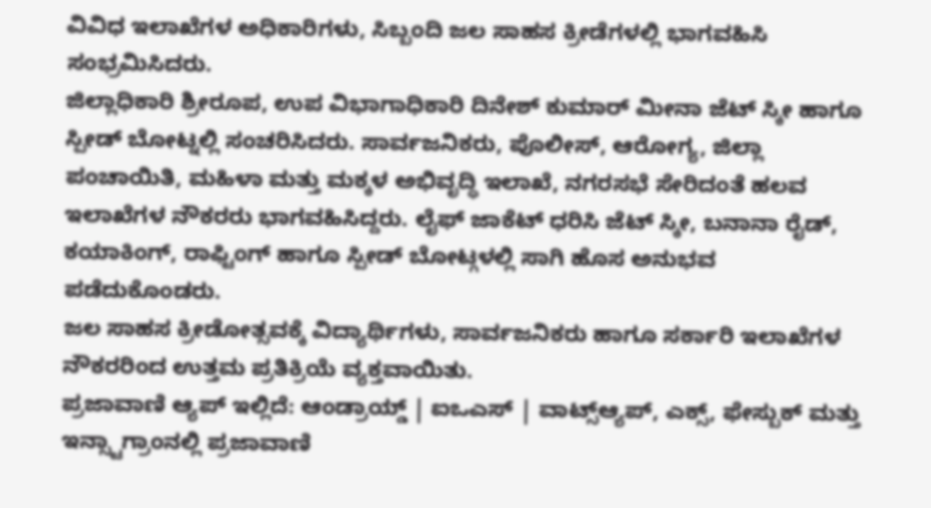ವಿವಿಧ ಇಲಾಖೆಗಳ ಅಧಿಕಾರಿಗಳು, ಸಿಬ್ಬಂದಿ ಜಲ ಸಾಹಸ ಕ್ರೀಡೆಗಳಲ್ಲಿ ಭಾಗವಹಿಸಿ ಸಂಭ್ರಮಿಸಿದರು.
ಜಿಲ್ಲಾಧಿಕಾರಿ ಶ್ರೀರೂಪ, ಉಪ ವಿಭಾಗಾಧಿಕಾರಿ ದಿನೇಶ್ ಕುಮಾರ್ ಮೀನಾ ಜೆಟ್ ಸ್ಕೀ ಹಾಗೂ ಸ್ಪೀಡ್ ಬೋಟ್ನಲ್ಲಿ ಸಂಚರಿಸಿದರು. ಸಾರ್ವಜನಿಕರು, ಪೊಲೀಸ್, ಆರೋಗ್ಯ, ಜಿಲ್ಲಾ ಪಂಚಾಯಿತಿ, ಮಹಿಳಾ ಮತ್ತು ಮಕ್ಕಳ ಅಭಿವೃದ್ಧಿ ಇಲಾಖೆ, ನಗರಸಭೆ ಸೇರಿದಂತೆ ಹಲವ ಇಲಾಖೆಗಳ ನೌಕರರು ಭಾಗವಹಿಸಿದ್ದರು. ಲೈಫ್ ಜಾಕೆಟ್ ಧರಿಸಿ ಜೆಟ್ ಸ್ಕೀ, ಬನಾನಾ ರೈಡ್, ಕಯಾಕಿಂಗ್, ರಾಫ್ಟಿಂಗ್ ಹಾಗೂ ಸ್ಪೀಡ್ ಬೋಟ್ಗಳಲ್ಲಿ ಸಾಗಿ ಹೊಸ ಅನುಭವ ಪಡೆದುಕೊಂಡರು.
ಜಲ ಸಾಹಸ ಕ್ರೀಡೋತ್ಸವಕ್ಕೆ ವಿದ್ಯಾರ್ಥಿಗಳು, ಸಾರ್ವಜನಿಕರು ಹಾಗೂ ಸರ್ಕಾರಿ ಇಲಾಖೆಗಳ ನೌಕರರಿಂದ ಉತ್ತಮ ಪ್ರತಿಕ್ರಿಯೆ ವ್ಯಕ್ತವಾಯಿತು.
ಪ್ರಜಾವಾಣಿ ಆ್ಯಪ್ ಇಲ್ಲಿದೆ: ಆಂಡ್ರಾಯ್ಡ್ | ಐಒಎಸ್ | ವಾಟ್ಸ್ಆ್ಯಪ್, ಎಕ್ಸ್, ಫೇಸ್ಬುಕ್ ಮತ್ತು ಇನ್ಸ್ಟಾಗ್ರಾಂನಲ್ಲಿ ಪ್ರಜಾವಾಣಿ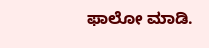ಫಾಲೋ ಮಾಡಿ.